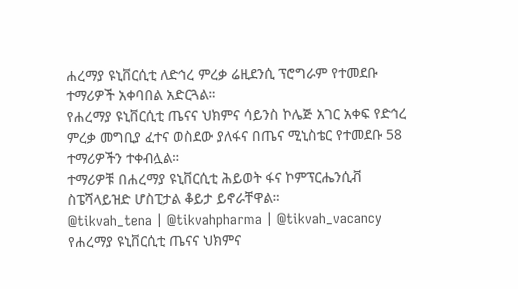ሐረማያ ዩኒቨርሲቲ ለድኅረ ምረቃ ሬዚደንሲ ፕሮግራም የተመደቡ ተማሪዎች አቀባበል አድርጓል።
የሐረማያ ዩኒቨርሲቲ ጤናና ህክምና ሳይንስ ኮሌጅ አገር አቀፍ የድኅረ ምረቃ መግቢያ ፈተና ወስደው ያለፋና በጤና ሚኒስቴር የተመደቡ 58 ተማሪዎችን ተቀብሏል።
ተማሪዎቹ በሐረማያ ዩኒቨርሲቲ ሕይወት ፋና ኮምፕርሔንሲቭ ስፔሻላይዝድ ሆስፒታል ቆይታ ይኖራቸዋል።
@tikvah_tena | @tikvahpharma | @tikvah_vacancy
የሐረማያ ዩኒቨርሲቲ ጤናና ህክምና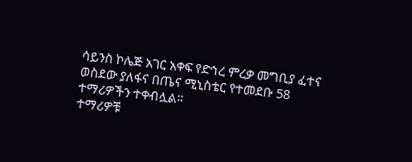ሳይንስ ኮሌጅ አገር አቀፍ የድኅረ ምረቃ መግቢያ ፈተና ወስደው ያለፋና በጤና ሚኒስቴር የተመደቡ 58 ተማሪዎችን ተቀብሏል።
ተማሪዎቹ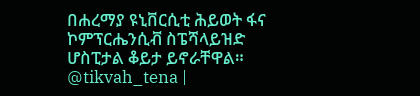በሐረማያ ዩኒቨርሲቲ ሕይወት ፋና ኮምፕርሔንሲቭ ስፔሻላይዝድ ሆስፒታል ቆይታ ይኖራቸዋል።
@tikvah_tena |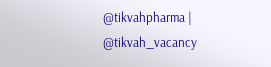@tikvahpharma | @tikvah_vacancy